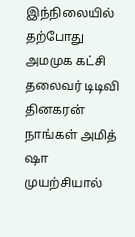இந்நிலையில் தற்போது அமமுக கட்சி தலைவர் டிடிவி தினகரன் நாங்கள் அமித் ஷா முயற்சியால்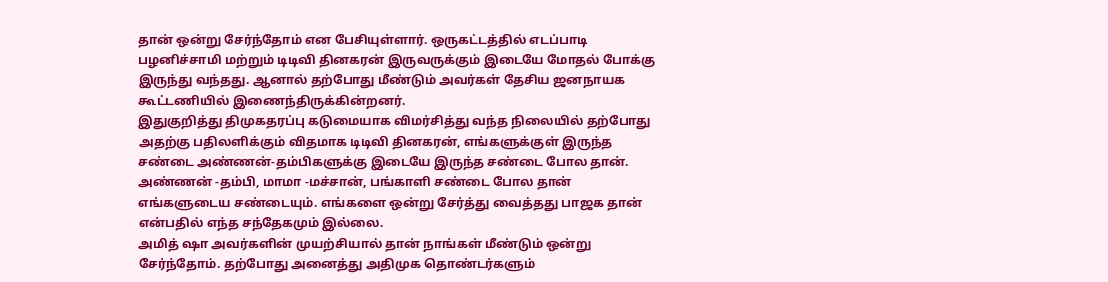தான் ஒன்று சேர்ந்தோம் என பேசியுள்ளார். ஒருகட்டத்தில் எடப்பாடி பழனிச்சாமி மற்றும் டிடிவி தினகரன் இருவருக்கும் இடையே மோதல் போக்கு இருந்து வந்தது. ஆனால் தற்போது மீண்டும் அவர்கள் தேசிய ஜனநாயக கூட்டணியில் இணைந்திருக்கின்றனர்.
இதுகுறித்து திமுகதரப்பு கடுமையாக விமர்சித்து வந்த நிலையில் தற்போது அதற்கு பதிலளிக்கும் விதமாக டிடிவி தினகரன், எங்களுக்குள் இருந்த சண்டை அண்ணன்-தம்பிகளுக்கு இடையே இருந்த சண்டை போல தான். அண்ணன் -தம்பி, மாமா -மச்சான், பங்காளி சண்டை போல தான் எங்களுடைய சண்டையும். எங்களை ஒன்று சேர்த்து வைத்தது பாஜக தான் என்பதில் எந்த சந்தேகமும் இல்லை.
அமித் ஷா அவர்களின் முயற்சியால் தான் நாங்கள் மீண்டும் ஒன்று சேர்ந்தோம். தற்போது அனைத்து அதிமுக தொண்டர்களும்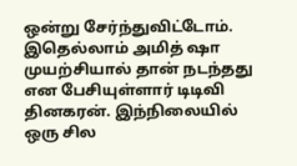ஒன்று சேர்ந்துவிட்டோம். இதெல்லாம் அமித் ஷா முயற்சியால் தான் நடந்தது என பேசியுள்ளார் டிடிவி தினகரன். இந்நிலையில் ஒரு சில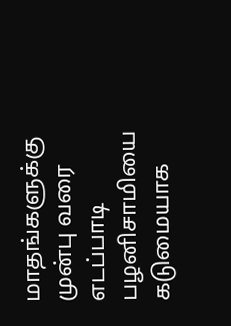மாதங்களுக்கு முன்பு வரை எடப்பாடி பழனிசாமியை கடுமையாக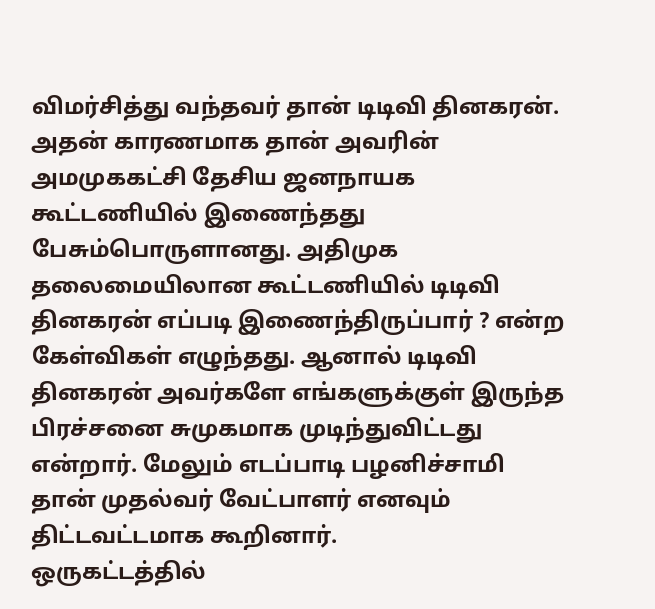விமர்சித்து வந்தவர் தான் டிடிவி தினகரன்.
அதன் காரணமாக தான் அவரின் அமமுககட்சி தேசிய ஜனநாயக கூட்டணியில் இணைந்தது பேசும்பொருளானது. அதிமுக தலைமையிலான கூட்டணியில் டிடிவி தினகரன் எப்படி இணைந்திருப்பார் ? என்ற கேள்விகள் எழுந்தது. ஆனால் டிடிவி தினகரன் அவர்களே எங்களுக்குள் இருந்த பிரச்சனை சுமுகமாக முடிந்துவிட்டது என்றார். மேலும் எடப்பாடி பழனிச்சாமி தான் முதல்வர் வேட்பாளர் எனவும் திட்டவட்டமாக கூறினார்.
ஒருகட்டத்தில்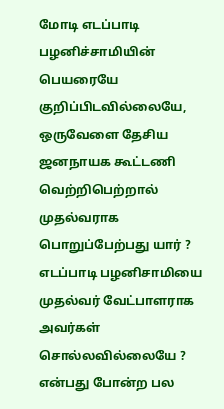மோடி எடப்பாடி பழனிச்சாமியின் பெயரையே குறிப்பிடவில்லையே, ஒருவேளை தேசிய ஜனநாயக கூட்டணி வெற்றிபெற்றால் முதல்வராக பொறுப்பேற்பது யார் ? எடப்பாடி பழனிசாமியை முதல்வர் வேட்பாளராக அவர்கள் சொல்லவில்லையே ? என்பது போன்ற பல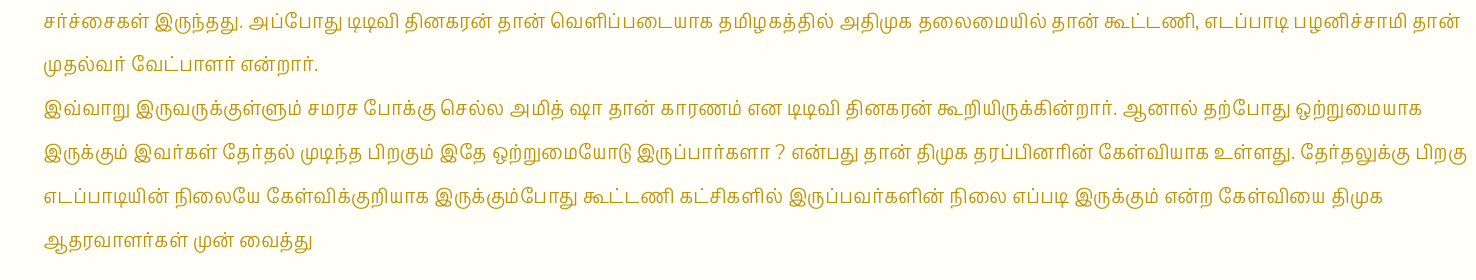சர்ச்சைகள் இருந்தது. அப்போது டிடிவி தினகரன் தான் வெளிப்படையாக தமிழகத்தில் அதிமுக தலைமையில் தான் கூட்டணி, எடப்பாடி பழனிச்சாமி தான் முதல்வர் வேட்பாளர் என்றார்.
இவ்வாறு இருவருக்குள்ளும் சமரச போக்கு செல்ல அமித் ஷா தான் காரணம் என டிடிவி தினகரன் கூறியிருக்கின்றார். ஆனால் தற்போது ஒற்றுமையாக இருக்கும் இவர்கள் தேர்தல் முடிந்த பிறகும் இதே ஒற்றுமையோடு இருப்பார்களா ? என்பது தான் திமுக தரப்பினரின் கேள்வியாக உள்ளது. தேர்தலுக்கு பிறகு எடப்பாடியின் நிலையே கேள்விக்குறியாக இருக்கும்போது கூட்டணி கட்சிகளில் இருப்பவர்களின் நிலை எப்படி இருக்கும் என்ற கேள்வியை திமுக ஆதரவாளர்கள் முன் வைத்து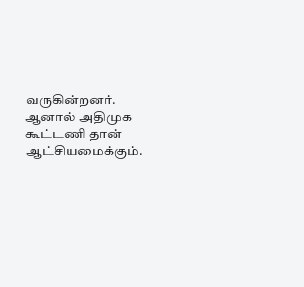வருகின்றனர்.
ஆனால் அதிமுக கூட்டணி தான் ஆட்சியமைக்கும்.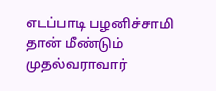எடப்பாடி பழனிச்சாமி தான் மீண்டும் முதல்வராவார்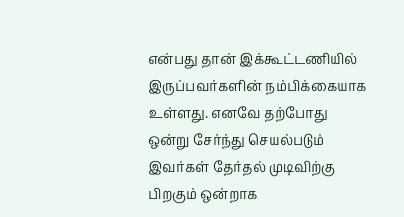என்பது தான் இக்கூட்டணியில் இருப்பவர்களின் நம்பிக்கையாக உள்ளது. எனவே தற்போது ஒன்று சேர்ந்து செயல்படும் இவர்கள் தேர்தல் முடிவிற்கு பிறகும் ஒன்றாக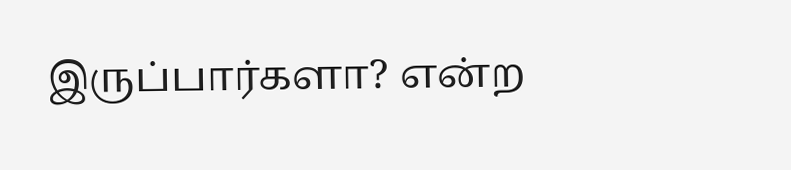இருப்பார்களா? என்ற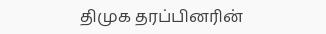திமுக தரப்பினரின்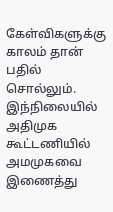கேள்விகளுக்கு காலம் தான் பதில் சொல்லும். இந்நிலையில் அதிமுக கூட்டணியில் அமமுகவை இணைத்து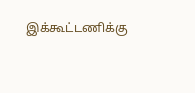இக்கூட்டணிக்கு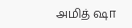அமித் ஷா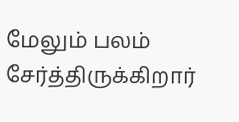மேலும் பலம் சேர்த்திருக்கிறார்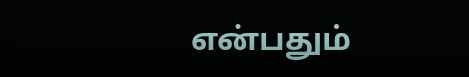என்பதும்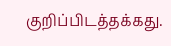குறிப்பிடத்தக்கது.